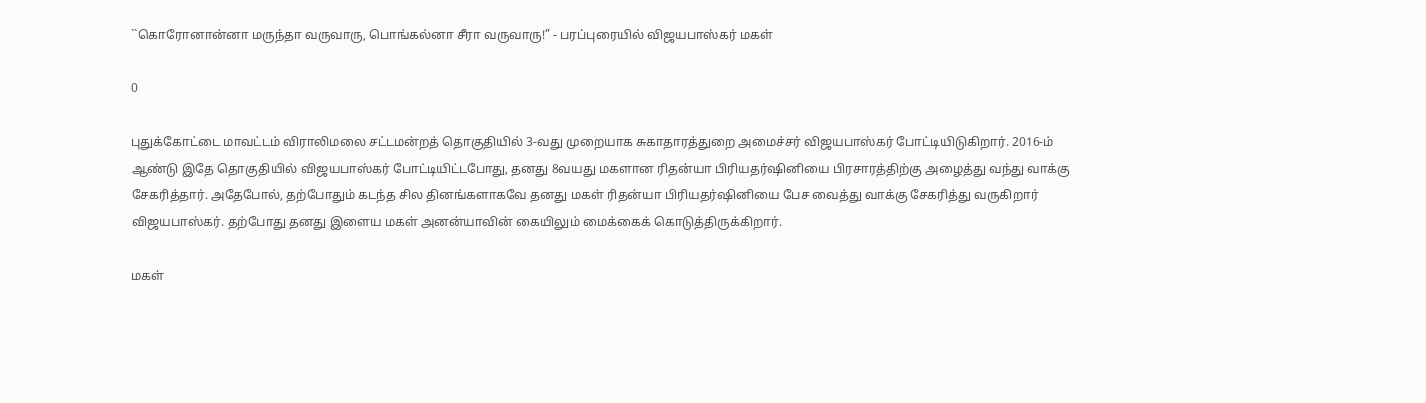``கொரோனான்னா மருந்தா வருவாரு, பொங்கல்னா சீரா வருவாரு!” - பரப்புரையில் விஜயபாஸ்கர் மகள்

0

புதுக்கோட்டை மாவட்டம் விராலிமலை சட்டமன்றத் தொகுதியில் 3-வது முறையாக சுகாதாரத்துறை அமைச்சர் விஜயபாஸ்கர் போட்டியிடுகிறார். 2016-ம் ஆண்டு இதே தொகுதியில் விஜயபாஸ்கர் போட்டியிட்டபோது, தனது 8வயது மகளான ரிதன்யா பிரியதர்ஷினியை பிரசாரத்திற்கு அழைத்து வந்து வாக்கு சேகரித்தார். அதேபோல், தற்போதும் கடந்த சில தினங்களாகவே தனது மகள் ரிதன்யா பிரியதர்ஷினியை பேச வைத்து வாக்கு சேகரித்து வருகிறார் விஜயபாஸ்கர். தற்போது தனது இளைய மகள் அனன்யாவின் கையிலும் மைக்கைக் கொடுத்திருக்கிறார்.

மகள்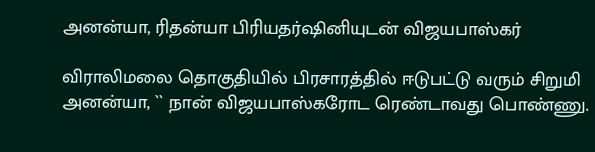அனன்யா, ரிதன்யா பிரியதர்ஷினியுடன் விஜயபாஸ்கர்

விராலிமலை தொகுதியில் பிரசாரத்தில் ஈடுபட்டு வரும் சிறுமி அனன்யா, `` நான் விஜயபாஸ்கரோட ரெண்டாவது பொண்ணு.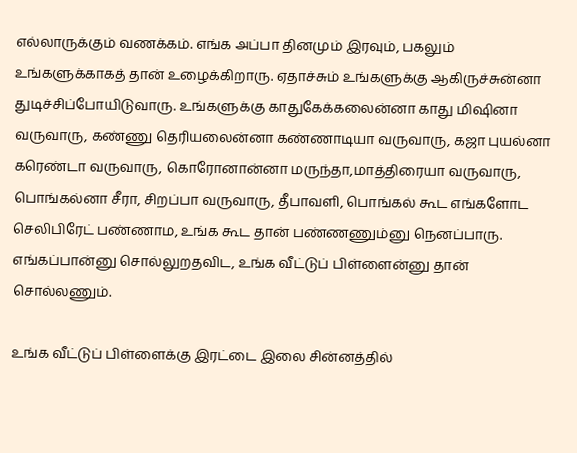எல்லாருக்கும் வணக்கம். எங்க அப்பா தினமும் இரவும், பகலும் உங்களுக்காகத் தான் உழைக்கிறாரு. ஏதாச்சும் உங்களுக்கு ஆகிருச்சுன்னா துடிச்சிப்போயிடுவாரு. உங்களுக்கு காதுகேக்கலைன்னா காது மிஷினா வருவாரு, கண்ணு தெரியலைன்னா கண்ணாடியா வருவாரு, கஜா புயல்னா கரெண்டா வருவாரு, கொரோனான்னா மருந்தா,மாத்திரையா வருவாரு, பொங்கல்னா சீரா, சிறப்பா வருவாரு, தீபாவளி, பொங்கல் கூட எங்களோட செலிபிரேட் பண்ணாம, உங்க கூட தான் பண்ணணும்னு நெனப்பாரு. எங்கப்பான்னு சொல்லுறதவிட, உங்க வீட்டுப் பிள்ளைன்னு தான் சொல்லணும்.

உங்க வீட்டுப் பிள்ளைக்கு இரட்டை இலை சின்னத்தில்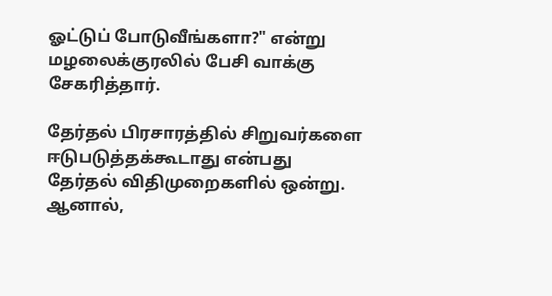ஓட்டுப் போடுவீங்களா?" என்று மழலைக்குரலில் பேசி வாக்கு சேகரித்தார்.

தேர்தல் பிரசாரத்தில் சிறுவர்களை ஈடுபடுத்தக்கூடாது என்பது தேர்தல் விதிமுறைகளில் ஒன்று. ஆனால்,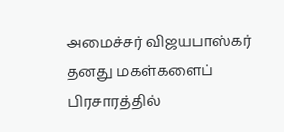அமைச்சர் விஜயபாஸ்கர் தனது மகள்களைப் பிரசாரத்தில்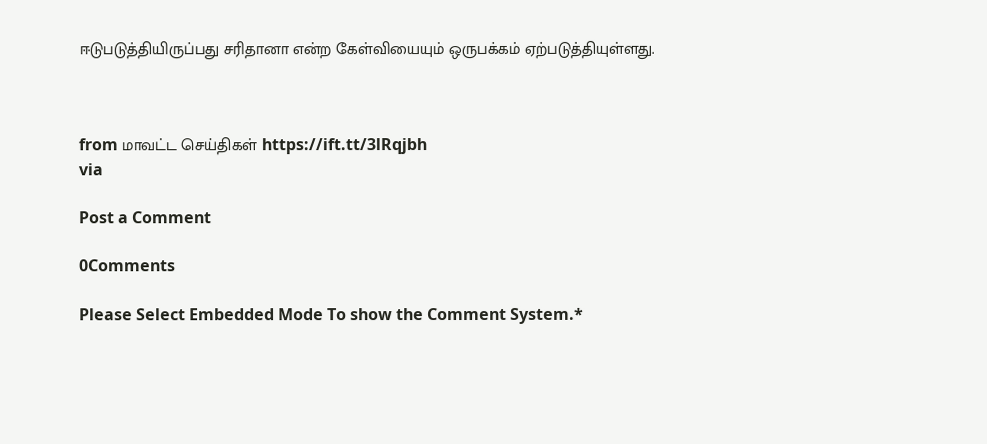ஈடுபடுத்தியிருப்பது சரிதானா என்ற கேள்வியையும் ஒருபக்கம் ஏற்படுத்தியுள்ளது.



from மாவட்ட செய்திகள் https://ift.tt/3lRqjbh
via

Post a Comment

0Comments

Please Select Embedded Mode To show the Comment System.*